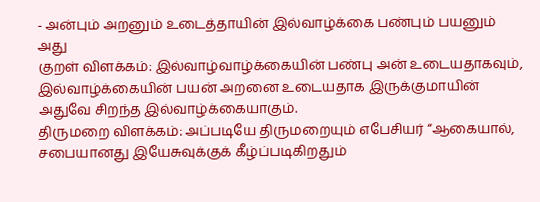- அன்பும் அறனும் உடைத்தாயின் இல்வாழ்க்கை பண்பும் பயனும் அது
குறள் விளக்கம்: இல்வாழ்வாழ்க்கையின் பண்பு அன் உடையதாகவும், இல்வாழ்க்கையின் பயன் அறனை உடையதாக இருக்குமாயின் அதுவே சிறந்த இல்வாழ்க்கையாகும்.
திருமறை விளக்கம்: அப்படியே திருமறையும் எபேசியர் “ஆகையால், சபையானது இயேசுவுக்குக் கீழ்ப்படிகிறதும்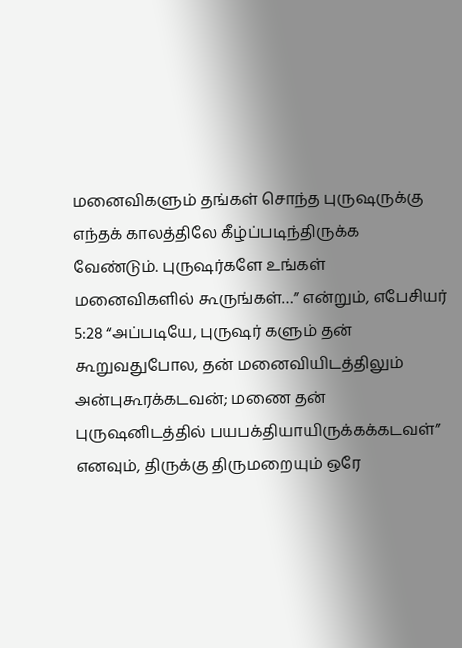மனைவிகளும் தங்கள் சொந்த புருஷருக்கு எந்தக் காலத்திலே கீழ்ப்படிந்திருக்க வேண்டும். புருஷர்களே உங்கள் மனைவிகளில் கூருங்கள்…” என்றும், எபேசியர் 5:28 “அப்படியே, புருஷர் களும் தன் கூறுவதுபோல, தன் மனைவியிடத்திலும் அன்புகூரக்கடவன்; மணை தன் புருஷனிடத்தில் பயபக்தியாயிருக்கக்கடவள்” எனவும், திருக்கு திருமறையும் ஒரே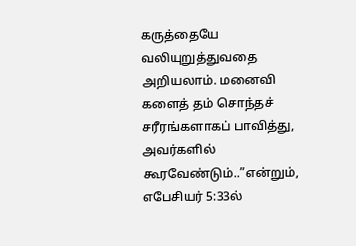கருத்தையே வலியுறுத்துவதை அறியலாம். மனைவி களைத் தம் சொந்தச் சரீரங்களாகப் பாவித்து, அவர்களில் கூரவேண்டும்..”என்றும், எபேசியர் 5:33ல்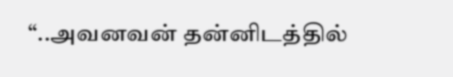“..அவனவன் தன்னிடத்தில்